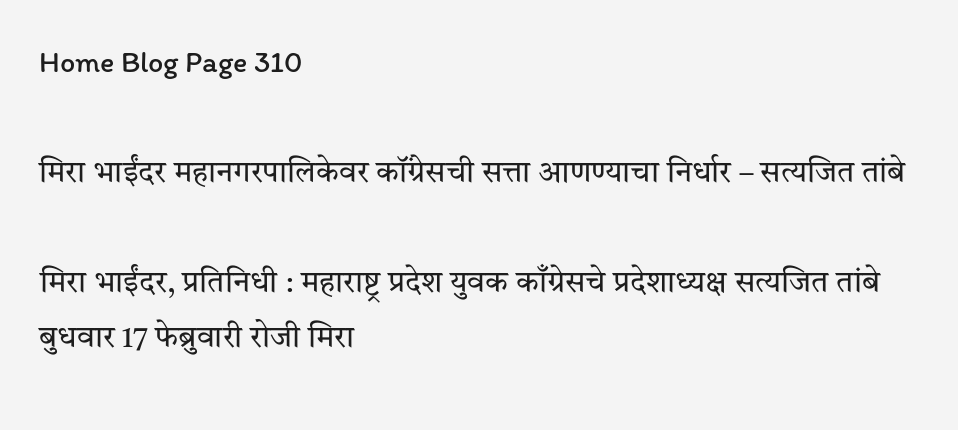Home Blog Page 310

मिरा भाईंदर महानगरपालिकेवर कॉंग्रेसची सत्ता आणण्याचा निर्धार – सत्यजित तांबे

मिरा भाईंदर, प्रतिनिधी : महाराष्ट्र प्रदेश युवक काँग्रेसचे प्रदेशाध्यक्ष सत्यजित तांबे बुधवार 17 फेब्रुवारी रोजी मिरा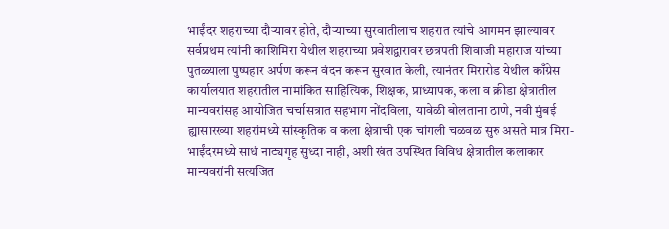भाईंदर शहराच्या दौऱ्यावर होते, दौऱ्याच्या सुरवातीलाच शहरात त्यांचे आगमन झाल्यावर सर्वप्रथम त्यांनी काशिमिरा येथील शहराच्या प्रवेशद्वारावर छत्रपती शिवाजी महाराज यांच्या पुतळ्याला पुष्पहार अर्पण करून वंदन करून सुरवात केली, त्यानंतर मिरारोड येथील काँग्रेस कार्यालयात शहरातील नामांकित साहित्यिक, शिक्षक, प्राध्यापक, कला व क्रीडा क्षेत्रातील मान्यवरांसह आयोजित चर्चासत्रात सहभाग नोंदविला, यावेळी बोलताना ठाणे, नवी मुंबई ह्यासारख्या शहरांमध्ये सांस्कृतिक व कला क्षेत्राची एक चांगली चळवळ सुरु असते मात्र मिरा-भाईंदरमध्ये साधं नाट्यगृह सुध्दा नाही, अशी खंत उपस्थित विविध क्षेत्रातील कलाकार मान्यवरांनी सत्यजित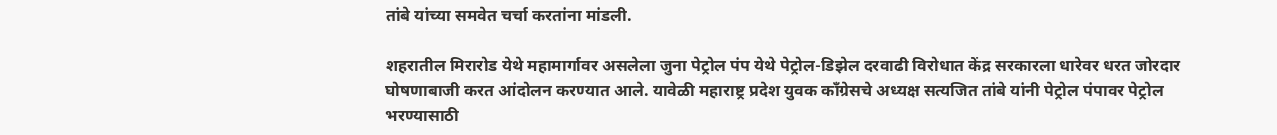तांबे यांच्या समवेत चर्चा करतांना मांडली.

शहरातील मिरारोड येथे महामार्गावर असलेला जुना पेट्रोल पंप येथे पेट्रोल-डिझेल दरवाढी विरोधात केंद्र सरकारला धारेवर धरत जोरदार घोषणाबाजी करत आंदोलन करण्यात आले. यावेळी महाराष्ट्र प्रदेश युवक कॉंग्रेसचे अध्यक्ष सत्यजित तांबे यांनी पेट्रोल पंपावर पेट्रोल भरण्यासाठी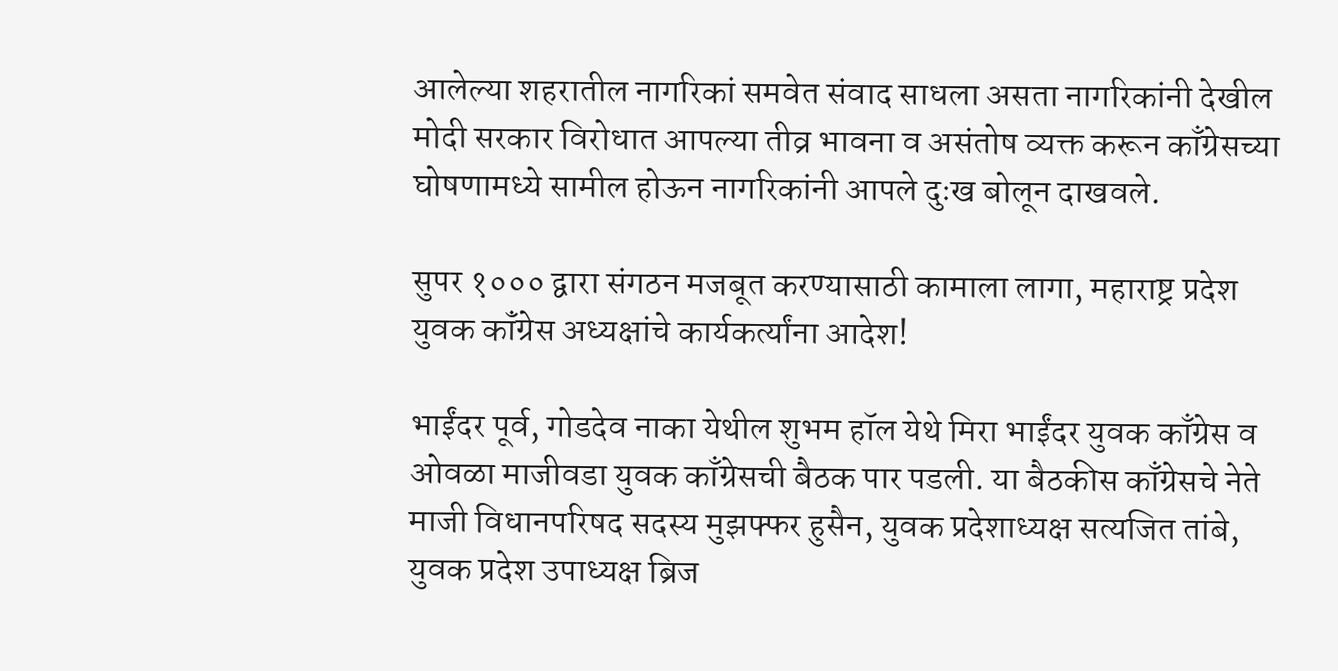आलेल्या शहरातील नागरिकां समवेत संवाद साधला असता नागरिकांनी देखील मोदी सरकार विरोधात आपल्या तीव्र भावना व असंतोष व्यक्त करून काँग्रेसच्या घोषणामध्ये सामील होऊन नागरिकांनी आपले दुःख बोलून दाखवले.

सुपर १००० द्वारा संगठन मजबूत करण्यासाठी कामाला लागा, महाराष्ट्र प्रदेश युवक कॉंग्रेस अध्यक्षांचे कार्यकर्त्यांना आदेश!

भाईंदर पूर्व, गोडदेव नाका येथील शुभम हॉल येथे मिरा भाईंदर युवक काँग्रेस व ओवळा माजीवडा युवक काँग्रेसची बैठक पार पडली. या बैठकीस काँग्रेसचे नेते माजी विधानपरिषद सदस्य मुझफ्फर हुसैन, युवक प्रदेशाध्यक्ष सत्यजित तांबे, युवक प्रदेश उपाध्यक्ष ब्रिज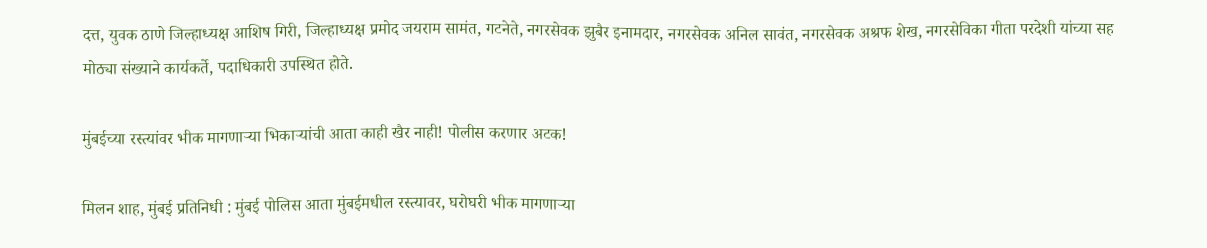दत्त, युवक ठाणे जिल्हाध्यक्ष आशिष गिरी, जिल्हाध्यक्ष प्रमोद जयराम सामंत, गटनेते, नगरसेवक झुबैर इनामदार, नगरसेवक अनिल सावंत, नगरसेवक अश्रफ शेख, नगरसेविका गीता परदेशी यांच्या सह मोठ्या संख्याने कार्यकर्ते, पदाधिकारी उपस्थित होते.

मुंबईच्या रस्त्यांवर भीक मागणाऱ्या भिकाऱ्यांची आता काही खैर नाही! पोलीस करणार अटक!

मिलन शाह, मुंबई प्रतिनिधी : मुंबई पोलिस आता मुंबईमधील रस्त्यावर, घरोघरी भीक मागणाऱ्या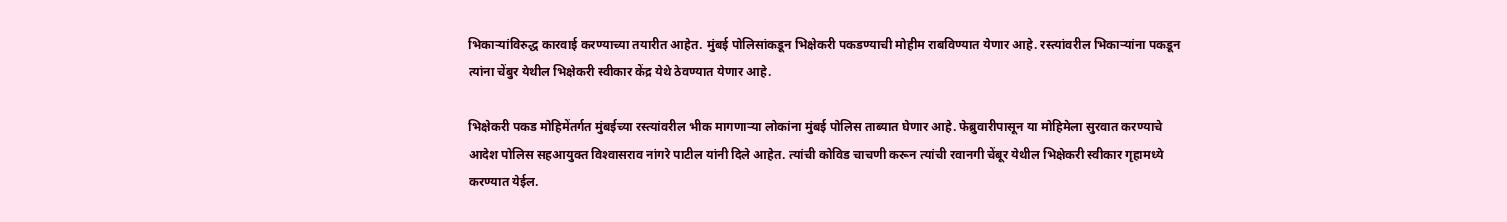भिकार्‍यांविरुद्ध कारवाई करण्याच्या तयारीत आहेत. मुंबई पोलिसांकडून भिक्षेकरी पकडण्याची मोहीम राबविण्यात येणार आहे. रस्त्यांवरील भिकार्‍यांना पकडून त्यांना चेंबुर येथील भिक्षेकरी स्वीकार केंद्र येथे ठेवण्यात येणार आहे.

भिक्षेकरी पकड मोहिमेंतर्गत मुंबईच्या रस्त्यांवरील भीक मागणार्‍या लोकांना मुंबई पोलिस ताब्यात घेणार आहे. फेब्रुवारीपासून या मोहिमेला सुरवात करण्याचे आदेश पोलिस सहआयुक्त विश्‍वासराव नांगरे पाटील यांनी दिले आहेत. त्यांची कोविड चाचणी करून त्यांची रवानगी चेंबूर येथील भिक्षेकरी स्वीकार गृहामध्ये करण्यात येईल.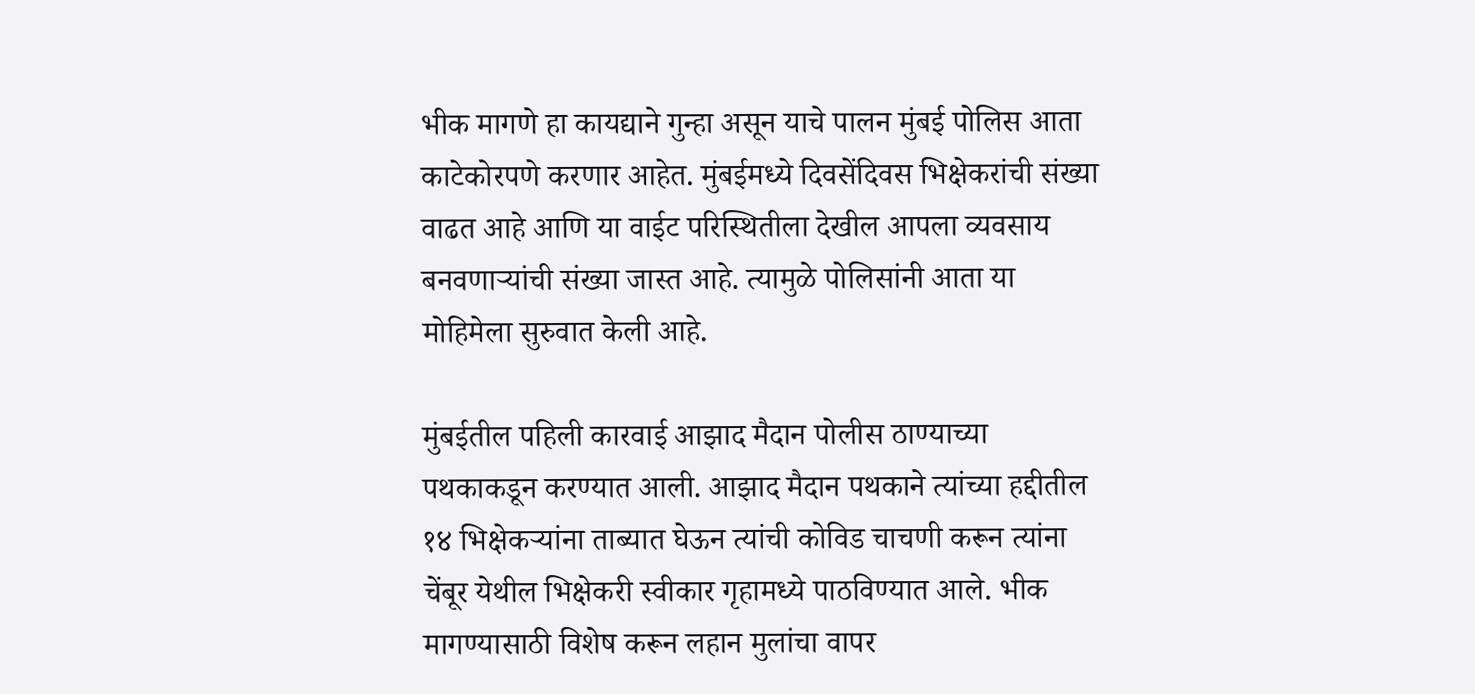भीक मागणे हा कायद्याने गुन्हा असून याचे पालन मुंबई पोलिस आता काटेकोरपणे करणार आहेत. मुंबईमध्ये दिवसेंदिवस भिक्षेकरांची संख्या वाढत आहे आणि या वाईट परिस्थितीला देखील आपला व्यवसाय बनवणार्‍यांची संख्या जास्त आहे. त्यामुळे पोलिसांनी आता या मोहिमेला सुरुवात केली आहे.

मुंबईतील पहिली कारवाई आझाद मैदान पोलीस ठाण्याच्या पथकाकडून करण्यात आली. आझाद मैदान पथकाने त्यांच्या हद्दीतील १४ भिक्षेकर्‍यांना ताब्यात घेऊन त्यांची कोविड चाचणी करून त्यांना चेंबूर येथील भिक्षेकरी स्वीकार गृहामध्ये पाठविण्यात आले. भीक मागण्यासाठी विशेष करून लहान मुलांचा वापर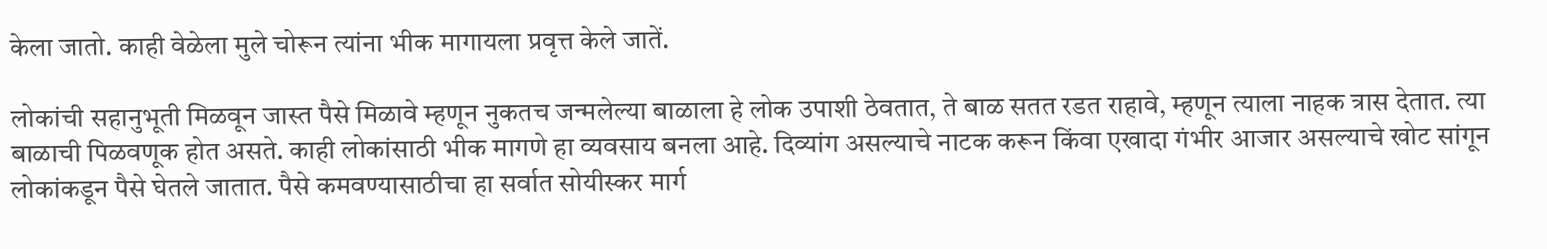केला जातो. काही वेळेला मुले चोरून त्यांना भीक मागायला प्रवृत्त केले जातें.

लोकांची सहानुभूती मिळवून जास्त पैसे मिळावे म्हणून नुकतच जन्मलेल्या बाळाला हे लोक उपाशी ठेवतात, ते बाळ सतत रडत राहावे, म्हणून त्याला नाहक त्रास देतात. त्या बाळाची पिळवणूक होत असते. काही लोकांसाठी भीक मागणे हा व्यवसाय बनला आहे. दिव्यांग असल्याचे नाटक करून किंवा एखादा गंभीर आजार असल्याचे खोट सांगून लोकांकडून पैसे घेतले जातात. पैसे कमवण्यासाठीचा हा सर्वात सोयीस्कर मार्ग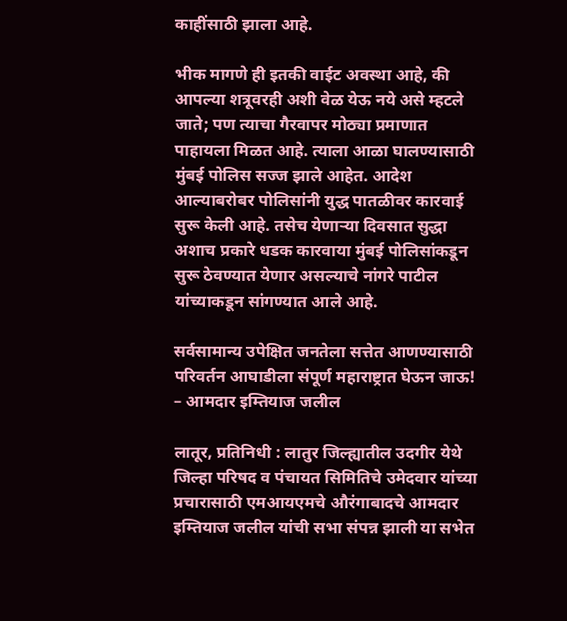काहींसाठी झाला आहे.

भीक मागणे ही इतकी वाईट अवस्था आहे, की आपल्या शत्रूवरही अशी वेळ येऊ नये असे म्हटले जाते; पण त्याचा गैरवापर मोठ्या प्रमाणात पाहायला मिळत आहे. त्याला आळा घालण्यासाठी मुंबई पोलिस सज्ज झाले आहेत. आदेश आल्याबरोबर पोलिसांनी युद्ध पातळीवर कारवाई सुरू केली आहे. तसेच येणार्‍या दिवसात सुद्धा अशाच प्रकारे धडक कारवाया मुंबई पोलिसांकडून सुरू ठेवण्यात येणार असल्याचे नांगरे पाटील यांच्याकडून सांगण्यात आले आहे.

सर्वसामान्य उपेक्षित जनतेला सत्तेत आणण्यासाठी परिवर्तन आघाडीला संपूर्ण महाराष्ट्रात घेऊन जाऊ! – आमदार इम्तियाज जलील

लातूर, प्रतिनिधी : लातुर जिल्ह्यातील उदगीर येथे जिल्हा परिषद व पंचायत सिमितिचे उमेदवार यांच्या प्रचारासाठी एमआयएमचे औरंगाबादचे आमदार इम्तियाज जलील यांची सभा संपन्न झाली या सभेत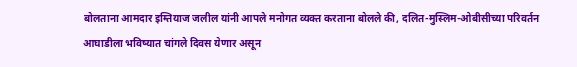बोलताना आमदार इम्तियाज जलील यांनी आपले मनोगत व्यक्त करताना बोलले की, दलित-मुस्लिम-ओबीसीच्या परिवर्तन आघाडीला भविष्यात चांगले दिवस येणार असून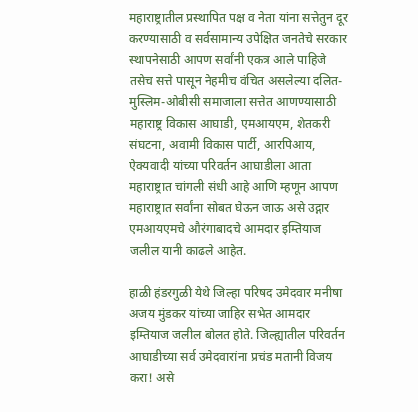महाराष्ट्रातील प्रस्थापित पक्ष व नेता यांना सत्तेतुन दूर करण्यासाठी व सर्वसामान्य उपेक्षित जनतेचे सरकार स्थापनेसाठी आपण सर्वांनी एकत्र आले पाहिजे तसेच सत्ते पासून नेहमीच वंचित असलेल्या दलित-मुस्लिम-ओबीसी समाजाला सत्तेत आणण्यासाठी महाराष्ट्र विकास आघाडी, एमआयएम, शेतकरी संघटना, अवामी विकास पार्टी, आरपिआय, ऐक्यवादी यांच्या परिवर्तन आघाडीला आता महाराष्ट्रात चांगली संधी आहे आणि म्हणून आपण महाराष्ट्रात सर्वांना सोबत घेऊन जाऊ असे उद्गार एमआयएमचे औरंगाबादचे आमदार इम्तियाज जलील यानी काढले आहेत.

हाळी हंडरगुळी येथे जिल्हा परिषद उमेदवार मनीषा अजय मुंडकर यांच्या जाहिर सभेत आमदार इम्तियाज जलील बोलत होते. जिल्ह्यातील परिवर्तन आघाडीच्या सर्व उमेदवारांना प्रचंड मतानी विजय करा! असे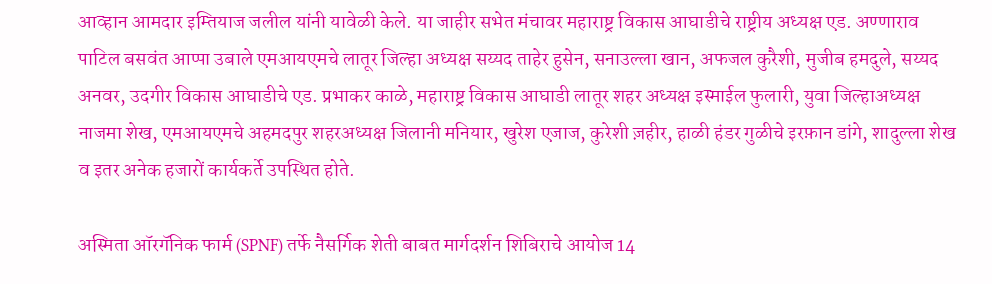आव्हान आमदार इम्तियाज जलील यांनी यावेळी केले. या जाहीर सभेत मंचावर महाराष्ट्र विकास आघाडीचे राष्ट्रीय अध्यक्ष एड. अण्णाराव पाटिल बसवंत आप्पा उबाले एमआयएमचे लातूर जिल्हा अध्यक्ष सय्यद ताहेर हुसेन, सनाउल्ला खान, अफजल कुरैशी, मुजीब हमदुले, सय्यद अनवर, उदगीर विकास आघाडीचे एड. प्रभाकर काळे, महाराष्ट्र विकास आघाडी लातूर शहर अध्यक्ष इस्माईल फुलारी, युवा जिल्हाअध्यक्ष नाजमा शेख, एमआयएमचे अहमदपुर शहरअध्यक्ष जिलानी मनियार, खुरेश एजाज, कुरेशी ज़हीर, हाळी हंडर गुळीचे इरफ़ान डांगे, शादुल्ला शेख व इतर अनेक हजारों कार्यकर्ते उपस्थित होते.

अस्मिता ऑरगॅनिक फार्म (SPNF) तर्फे नैसर्गिक शेती बाबत मार्गदर्शन शिबिराचे आयोज 14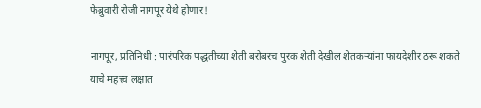फेब्रुवारी रोजी नागपूर येथे होणार!

नागपूर, प्रतिनिधी : पारंपरिक पद्धतीच्या शेती बरोबरच पुरक शेती देखील शेतकऱ्यांना फायदेशीर ठरू शकते याचे महत्त्व लक्षात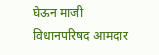घेऊन माजी विधानपरिषद आमदार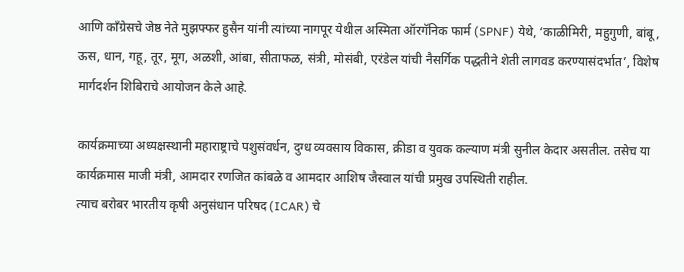आणि काँग्रेसचे जेष्ठ नेते मुझफ्फर हुसैन यांनी त्यांच्या नागपूर येथील अस्मिता ऑरगॅनिक फार्म (SPNF) येथे, ‘काळीमिरी, महुगुणी, बांबू, ऊस, धान, गहू, तूर, मूग, अळशी, आंबा, सीताफळ, संत्री, मोसंबी, एरंडेल यांची नैसर्गिक पद्धतीने शेती लागवड करण्यासंदर्भात’, विशेष मार्गदर्शन शिबिराचे आयोजन केले आहे.

कार्यक्रमाच्या अध्यक्षस्थानी महाराष्ट्राचे पशुसंवर्धन, दुग्ध व्यवसाय विकास, क्रीडा व युवक कल्याण मंत्री सुनील केदार असतील. तसेच या कार्यक्रमास माजी मंत्री, आमदार रणजित कांबळे व आमदार आशिष जैस्वाल यांची प्रमुख उपस्थिती राहील.
त्याच बरोबर भारतीय कृषी अनुसंधान परिषद (ICAR) चे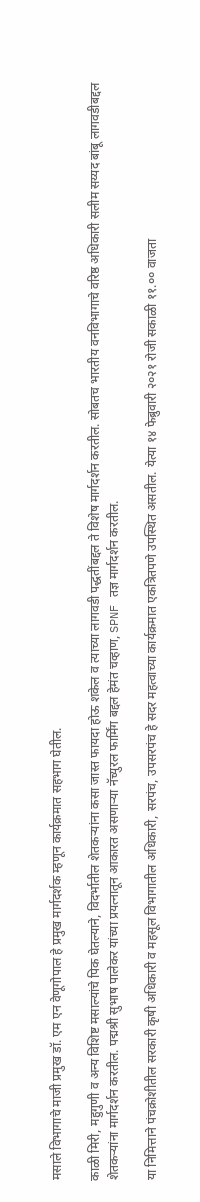मसाले विभागाचे माजी प्रमुख डॉ. एम एन वेणूगोपाल हे प्रमुख मार्गदर्शक म्हणून कार्यक्रमात सहभाग घेतील.

काळी मिरी, महुगुणी व अन्य विशिष्ट मसाल्यांचे पिक घेतल्याने, विदर्भातील शेतकऱ्यांना कसा जास्त फायदा होऊ शकेल व त्याच्या लागवडी पद्धतींबद्दल ते विशेष मार्गदर्शन करतील. सोबतच भारतीय वनविभागाचे वरिष्ठ अधिकारी सलीम सय्यद बांबू लागवडीबद्दल शेतकऱ्यांना मार्गदर्शन करतील. पद्मश्री सुभाष पालेकर यांच्या प्रयत्नातून आकारत असणाऱ्या नॅच्युरल फार्मिंग बद्दल हेमंत चव्हाण, SPNF तज्ञ मार्गदर्शन करतील.

या निमित्ताने पंचक्रोशीतील सरकारी कृषी अधिकारी व महसूल विभागातील अधिकारी, सरपंच, उपसरपंच हे सदर महत्वाच्या कार्यक्रमात एकत्रितपणे उपस्थित असतील. येत्या १४ फेब्रुवारी २०२१ रोजी सकाळी ११.०० वाजता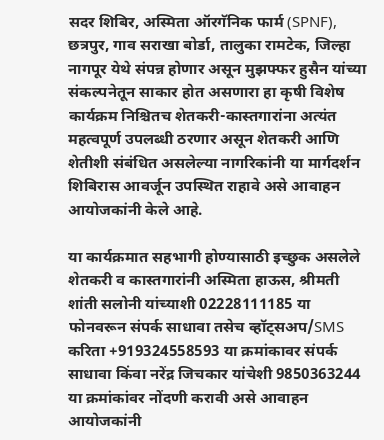सदर शिबिर, अस्मिता ऑरगॅनिक फार्म (SPNF), छत्रपुर, गाव सराखा बोर्डा, तालुका रामटेक, जिल्हा नागपूर येथे संपन्न होणार असून मुझफ्फर हुसैन यांच्या संकल्पनेतून साकार होत असणारा हा कृषी विशेष कार्यक्रम निश्चितच शेतकरी-कास्तगारांना अत्यंत महत्वपूर्ण उपलब्धी ठरणार असून शेतकरी आणि शेतीशी संबंधित असलेल्या नागरिकांनी या मार्गदर्शन शिबिरास आवर्जून उपस्थित राहावे असे आवाहन आयोजकांनी केले आहे.

या कार्यक्रमात सहभागी होण्यासाठी इच्छुक असलेले शेतकरी व कास्तगारांनी अस्मिता हाऊस, श्रीमती शांती सलोनी यांच्याशी 02228111185 या फोनवरून संपर्क साधावा तसेच व्हॉट्सअप/SMS करिता +919324558593 या क्रमांकावर संपर्क साधावा किंवा नरेंद्र जिचकार यांचेशी 9850363244 या क्रमांकांवर नोंदणी करावी असे आवाहन आयोजकांनी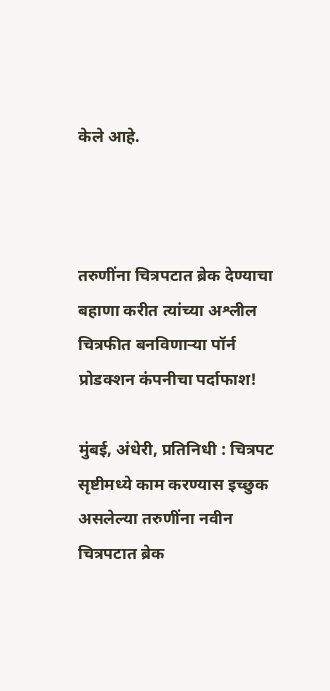केले आहे.



तरुणींना चित्रपटात ब्रेक देण्याचा बहाणा करीत त्यांच्या अश्लील चित्रफीत बनविणाऱ्या पॉर्न प्रोडक्शन कंपनीचा पर्दाफाश!

मुंबई, अंधेरी, प्रतिनिधी : चित्रपट सृष्टीमध्ये काम करण्यास इच्छुक असलेल्या तरुणींना नवीन चित्रपटात ब्रेक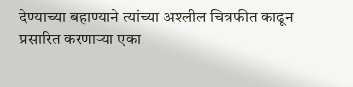देण्याच्या बहाण्याने त्यांच्या अश्लील चित्रफीत काढून प्रसारित करणाऱ्या एका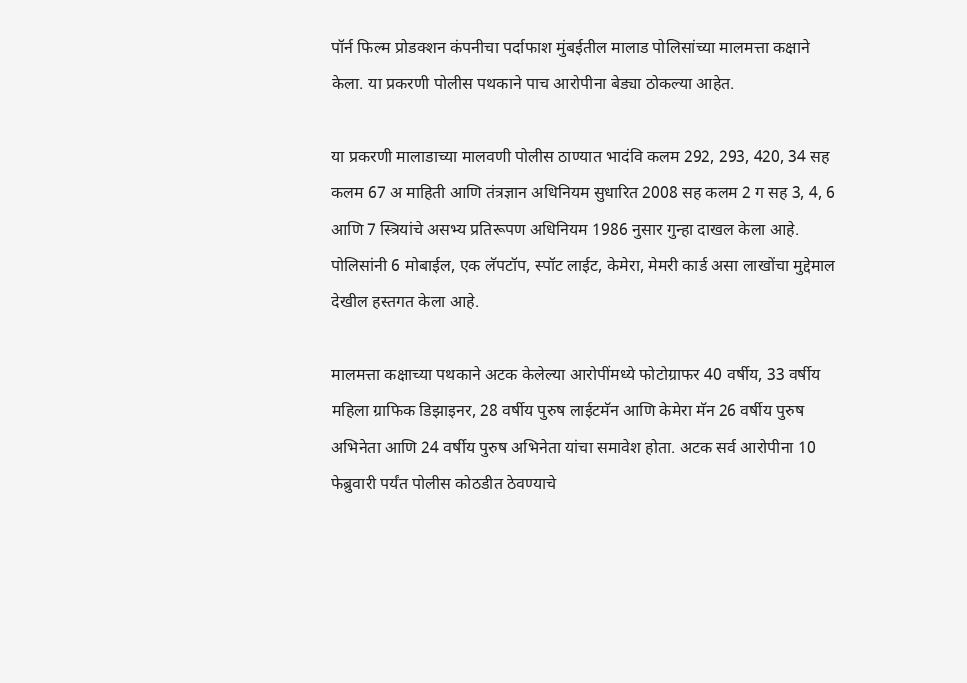पॉर्न फिल्म प्रोडक्शन कंपनीचा पर्दाफाश मुंबईतील मालाड पोलिसांच्या मालमत्ता कक्षाने केला. या प्रकरणी पोलीस पथकाने पाच आरोपीना बेड्या ठोकल्या आहेत.

या प्रकरणी मालाडाच्या मालवणी पोलीस ठाण्यात भादंवि कलम 292, 293, 420, 34 सह कलम 67 अ माहिती आणि तंत्रज्ञान अधिनियम सुधारित 2008 सह कलम 2 ग सह 3, 4, 6 आणि 7 स्त्रियांचे असभ्य प्रतिरूपण अधिनियम 1986 नुसार गुन्हा दाखल केला आहे. पोलिसांनी 6 मोबाईल, एक लॅपटॉप, स्पॉट लाईट, केमेरा, मेमरी कार्ड असा लाखोंचा मुद्देमाल देखील हस्तगत केला आहे.

मालमत्ता कक्षाच्या पथकाने अटक केलेल्या आरोपींमध्ये फोटोग्राफर 40 वर्षीय, 33 वर्षीय महिला ग्राफिक डिझाइनर, 28 वर्षीय पुरुष लाईटमॅन आणि केमेरा मॅन 26 वर्षीय पुरुष अभिनेता आणि 24 वर्षीय पुरुष अभिनेता यांचा समावेश होता. अटक सर्व आरोपीना 10 फेब्रुवारी पर्यंत पोलीस कोठडीत ठेवण्याचे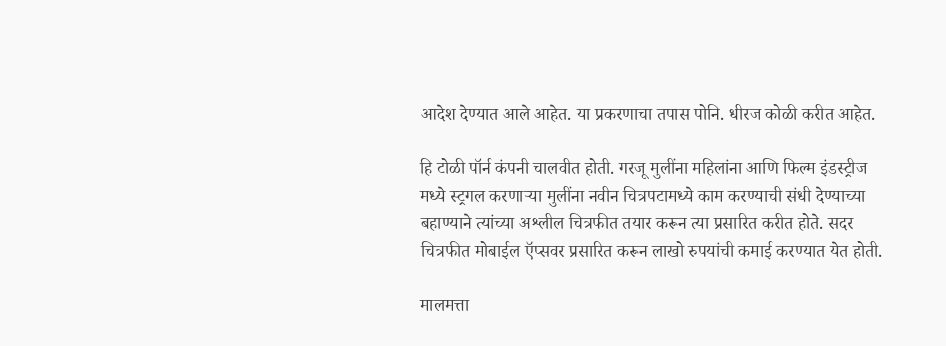आदेश देण्यात आले आहेत. या प्रकरणाचा तपास पोनि. धीरज कोळी करीत आहेत.

हि टोळी पॉर्न कंपनी चालवीत होती. गरजू मुलींना महिलांना आणि फिल्म इंडस्ट्रीज मध्ये स्ट्रगल करणाऱ्या मुलींना नवीन चित्रपटामध्ये काम करण्याची संधी देण्याच्या बहाण्याने त्यांच्या अश्लील चित्रफीत तयार करून त्या प्रसारित करीत होते. सदर चित्रफीत मोबाईल ऍप्सवर प्रसारित करून लाखो रुपयांची कमाई करण्यात येत होती.

मालमत्ता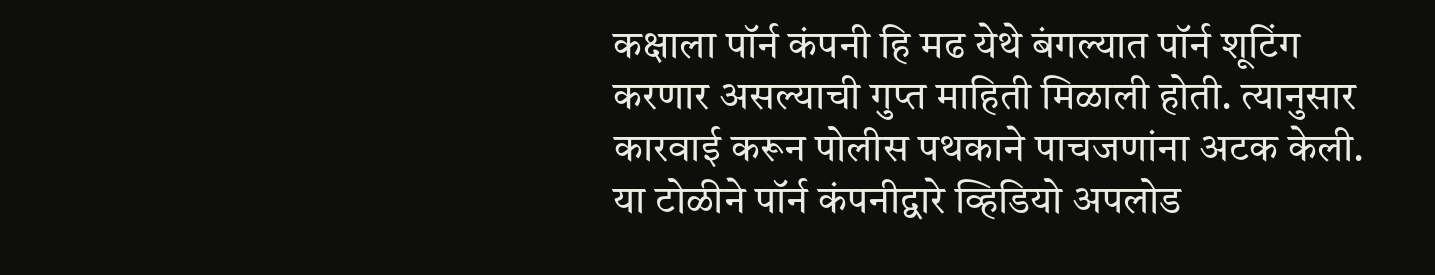कक्षाला पॉर्न कंपनी हि मढ येथे बंगल्यात पॉर्न शूटिंग करणार असल्याची गुप्त माहिती मिळाली होती. त्यानुसार कारवाई करून पोलीस पथकाने पाचजणांना अटक केली. या टोळीने पॉर्न कंपनीद्वारे व्हिडियो अपलोड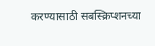करण्यासाठी सबस्क्रिप्शनच्या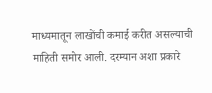माध्यमातून लाखोंची कमाई करीत असल्याची माहिती समोर आली. दरम्यान अशा प्रकारे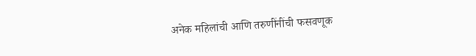अनेक महिलांची आणि तरुणींनींची फसवणूक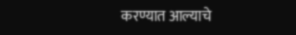करण्यात आल्याचे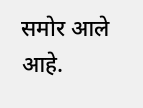समोर आले आहे.